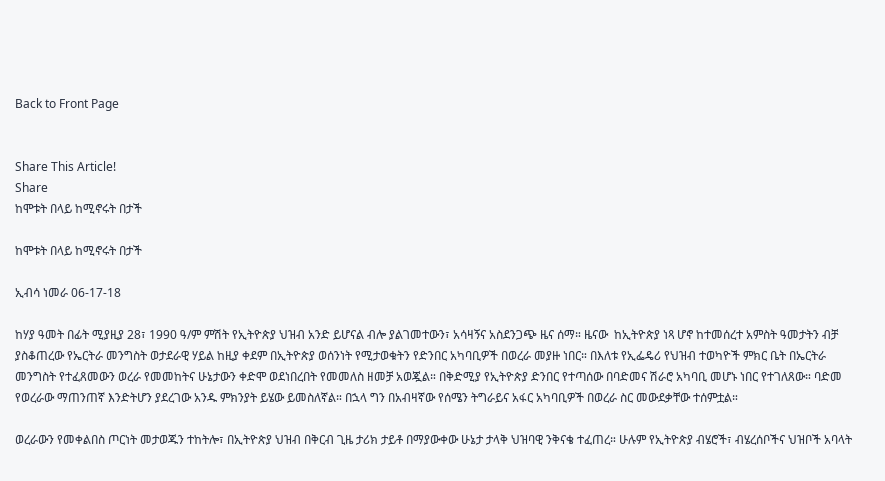Back to Front Page


Share This Article!
Share
ከሞቱት በላይ ከሚኖሩት በታች

ከሞቱት በላይ ከሚኖሩት በታች

ኢብሳ ነመራ 06-17-18

ከሃያ ዓመት በፊት ሚያዚያ 28፣ 1990 ዓ/ም ምሽት የኢትዮጵያ ህዝብ አንድ ይሆናል ብሎ ያልገመተውን፣ አሳዛኝና አስደንጋጭ ዜና ሰማ። ዜናው  ከኢትዮጵያ ነጻ ሆኖ ከተመሰረተ አምስት ዓመታትን ብቻ ያስቆጠረው የኤርትራ መንግስት ወታደራዊ ሃይል ከዚያ ቀደም በኢትዮጵያ ወሰንነት የሚታወቁትን የድንበር አካባቢዎች በወረራ መያዙ ነበር። በእለቱ የኢፌዴሪ የህዝብ ተወካዮች ምክር ቤት በኤርትራ መንግስት የተፈጸመውን ወረራ የመመከትና ሁኔታውን ቀድሞ ወደነበረበት የመመለስ ዘመቻ አወጇል። በቅድሚያ የኢትዮጵያ ድንበር የተጣሰው በባድመና ሽራሮ አካባቢ መሆኑ ነበር የተገለጸው። ባድመ የወረራው ማጠንጠኛ እንድትሆን ያደረገው አንዱ ምክንያት ይሄው ይመስለኛል። በኋላ ግን በአብዛኛው የሰሜን ትግራይና አፋር አካባቢዎች በወረራ ስር መውደቃቸው ተሰምቷል።

ወረራውን የመቀልበስ ጦርነት መታወጁን ተከትሎ፣ በኢትዮጵያ ህዝብ በቅርብ ጊዜ ታሪክ ታይቶ በማያውቀው ሁኔታ ታላቅ ህዝባዊ ንቅናቄ ተፈጠረ። ሁሉም የኢትዮጵያ ብሄሮች፣ ብሄረሰቦችና ህዝቦች አባላት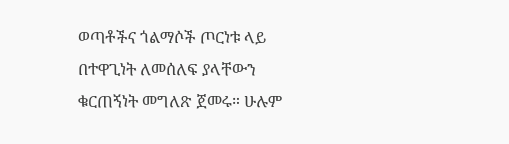ወጣቶችና ጎልማሶች ጦርነቱ ላይ በተዋጊነት ለመሰለፍ ያላቸውን ቁርጠኝነት መግለጽ ጀመሩ። ሁሉም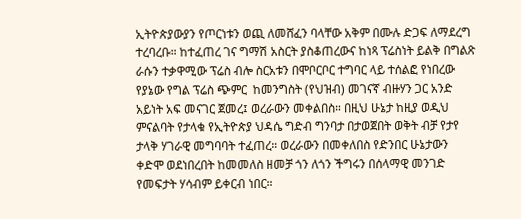ኢትዮጵያውያን የጦርነቱን ወጪ ለመሸፈን ባላቸው አቅም በሙሉ ድጋፍ ለማደረግ ተረባረቡ። ከተፈጠረ ገና ግማሽ አስርት ያስቆጠረውና ከነጻ ፕሬስነት ይልቅ በግልጽ ራሱን ተቃዋሚው ፕሬስ ብሎ ስርአቱን በሞቦርቦር ተግባር ላይ ተሰልፎ የነበረው የያኔው የግል ፕሬስ ጭምር  ከመንግስት (የህዝብ) መገናኛ ብዙሃን ጋር አንድ አይነት አፍ መናገር ጀመረ፤ ወረራውን መቀልበስ። በዚህ ሁኔታ ከዚያ ወዲህ ምናልባት የታላቁ የኢትዮጵያ ህዳሴ ግድብ ግንባታ በታወጀበት ወቅት ብቻ የታየ ታላቅ ሃገራዊ መግባባት ተፈጠረ። ወረራውን በመቀለበስ የድንበር ሁኔታውን ቀድሞ ወደነበረበት ከመመለስ ዘመቻ ጎን ለጎን ችግሩን በሰላማዊ መንገድ የመፍታት ሃሳብም ይቀርብ ነበር።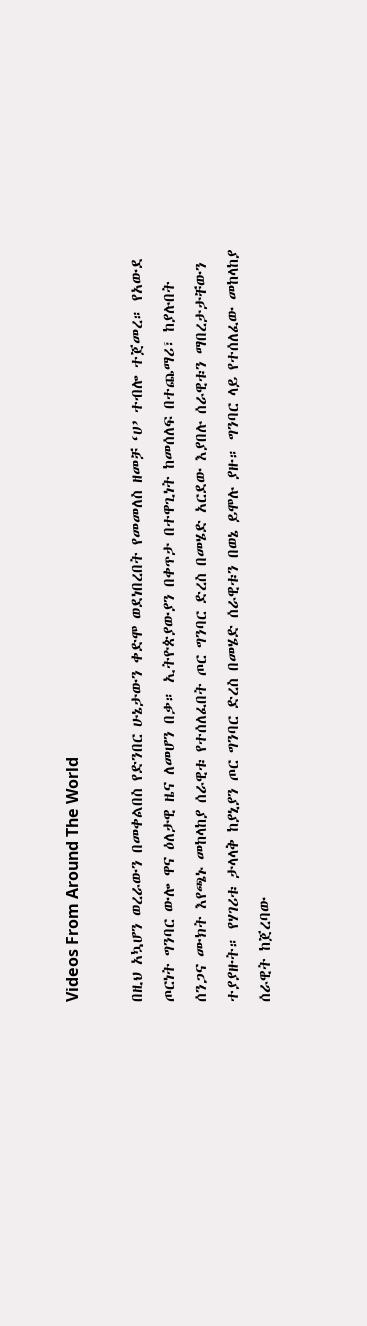Videos From Around The World

በዚህ አኳሆን ወረራውን በመቀልበስ የድንበር ሁኔታውን ቀድሞ ወደነበረበት የመመለስ ዘመቻ ‘ሀ’ ተብሎ ተጀመረ። የአውደ ጦርነት ግንባር ውሎ ዋና ዕለታዊ ዜና ለመሆን በቃ። ኢትዮጵያውያን በቀጥታ በተዋጊነት ከመሰለፍ በተጨማሪ፣ ከያሉበት ሰንጋና ሙክት እየጫኑ መከላከያ ሰራዊቱ የተሰለፈበት ጦር ግንባር ድረስ በመሄድ አርደው እያበሉ ሰራዊቱን ማበረታታቸውን ተያያዙት። የሃገሪቱ ታላላቅ ከያኒያን ጦር ግንባር ድረስ በመሄድ ሰራዊቱን በወኔ ይሞሉ ያዙ። ግንባር ላይ የተሰለፈው መከላከያ ሰራዊት ከጀረባው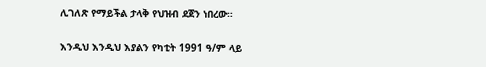ሊገለጽ የማይችል ታላቅ የህዝብ ደጀን ነበረው።

እንዲህ እንዲህ እያልን የካቲት 1991 ዓ/ም ላይ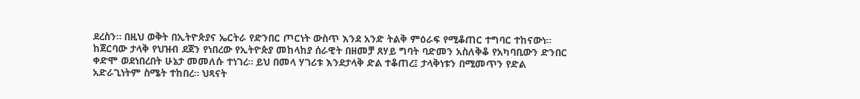ደረስን። በዚህ ወቅት በኢትዮጵያና ኤርትራ የድንበር ጦርነት ውስጥ እንደ አንድ ትልቅ ምዕራፍ የሚቆጠር ተግባር ተከናውነ። ከጀርባው ታላቅ የህዝብ ደጀን የነበረው የኢትዮጵያ መከላከያ ሰራዊት በዘመቻ ጸሃይ ግባት ባድመን አስለቅቆ የአካባቢውን ድንበር ቀድሞ ወደነበረበት ሁኔታ መመለሱ ተነገረ። ይህ በመላ ሃገሪቱ እንደታላቅ ድል ተቆጠረ፤ ታላቅነቱን በሚመጥን የድል አድራጊነትም ስሜት ተከበረ። ህጻናት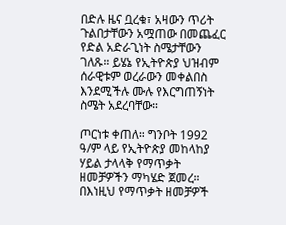በድሉ ዜና ቧረቁ፣ አዛውን ጥሪት ጉልበታቸውን አሟጠው በመጨፈር የድል አድራጊነት ስሜታቸውን ገለጹ። ይሄኔ የኢትዮጵያ ህዝብም ሰራዊቱም ወረራውን መቀልበስ እንደሚችሉ ሙሉ የእርግጠኝነት ስሜት አደረባቸው።

ጦርነቱ ቀጠለ። ግንቦት 1992 ዓ/ም ላይ የኢትዮጵያ መከላከያ ሃይል ታላላቅ የማጥቃት ዘመቻዎችን ማካሄድ ጀመረ። በእነዚህ የማጥቃት ዘመቻዎች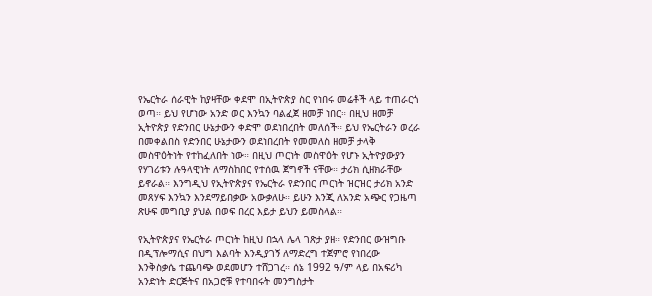የኤርትራ ሰራዊት ከያዛቸው ቀደሞ በኢትዮጵያ ስር የነበሩ መሬቶች ላይ ተጠራርጎ ወጣ። ይህ የሆነው አንድ ወር እንኳን ባልፈጀ ዘመቻ ነበር። በዚህ ዘመቻ ኢትዮጵያ የድንበር ሁኔታውን ቀድሞ ወደነበረበት መለሰች። ይህ የኤርትራን ወረራ በመቀልበስ የድንበር ሁኔታውን ወደነበረበት የመመለስ ዘመቻ ታላቅ መስዋዕትነት የተከፈለበት ነው። በዚህ ጦርነት መስዋዕት የሆኑ ኢትዮያውያን የሃገሪቱን ሉዓላዊነት ለማስከበር የተሰዉ ጀግኖች ናቸው። ታሪክ ሲዘክራቸው ይኖራል። እንግዲህ የኢትዮጵያና የኤርትራ የድንበር ጦርነት ዝርዝር ታሪክ አንድ መጸሃፍ እንኳን እንደማይበቃው አውቃለሁ። ይሁን እንጂ ለአንድ አጭር የጋዜጣ ጽሁፍ መግቢያ ያህል በወፍ በረር እይታ ይህን ይመስላል።

የኢትዮጵያና የኤርትራ ጦርነት ከዚህ በኋላ ሌላ ገጽታ ያዘ። የድንበር ውዝግቡ በዲፕሎማሲና በህግ እልባት እንዲያገኝ ለማድረግ ተጀምሮ የነበረው እንቅስቃሴ ተጨባጭ ወደመሆን ተሸጋገረ። ሰኔ 1992 ዓ/ም ላይ በአፍሪካ አንድነት ድርጅትና በአጋሮቹ የተባበሩት መንግስታት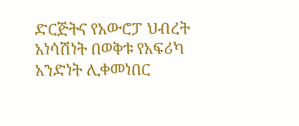ድርጅትና የአውሮፓ ህብረት አነሳሽነት በወቅቱ የአፍሪካ አንድነት ሊቀመነበር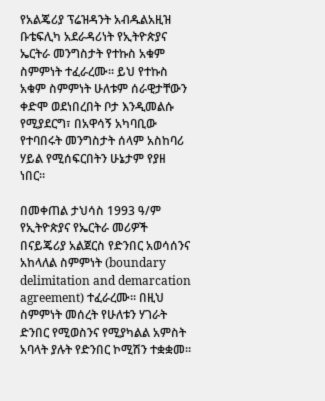የአልጄሪያ ፕሬዝዳንት አብዱልአዚዝ ቡቴፍሊካ አደራዳሪነት የኢትዮጵያና ኤርትራ መንግስታት የተኩስ አቁም ስምምነት ተፈራረሙ። ይህ የተኩስ አቁም ስምምነት ሁለቱም ሰራዊታቸውን ቀድሞ ወደነበረበት ቦታ እንዲመልሱ የሚያደርግ፣ በአዋሳኝ አካባቢው የተባበሩት መንግስታት ሰላም አስከባሪ ሃይል የሚሰፍርበትን ሁኔታም የያዘ ነበር።

በመቀጠል ታህሳስ 1993 ዓ/ም የኢትዮጵያና የኤርትራ መሪዎች በናይጄሪያ አልጀርስ የድንበር አወሳሰንና አከላለል ስምምነት (boundary delimitation and demarcation agreement) ተፈራረሙ። በዚህ ስምምነት መሰረት የሁለቱን ሃገራት ድንበር የሚወስንና የሚያካልል አምስት አባላት ያሉት የድንበር ኮሚሽን ተቋቋመ።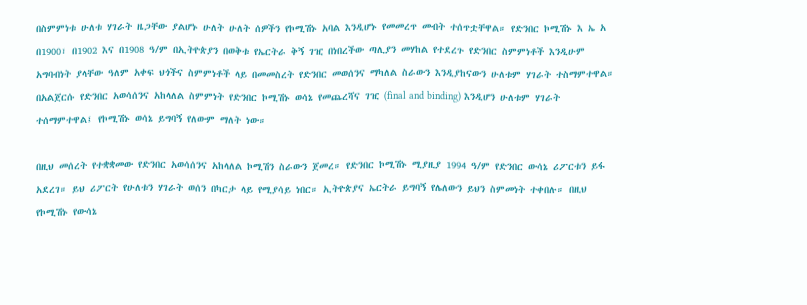በስምምነቱ ሁለቱ ሃገራት ዜጋቸው ያልሆኑ ሁለት ሁለት ሰዎችን የኮሚሽኑ አባል እንዲሆኑ የመመረጥ መብት ተሰጥቷቸዋል። የድንበር ኮሚሽኑ እ ኤ አ በ1900፣ በ1902 እና በ1908 ዓ/ም በኢትዮጵያን በወቅቱ የኤርትራ ቅኝ ገዢ በነበረችው ጣሊያን መሃከል የተደረጉ የድንበር ስምምነቶች እንዲሁም አግባብነት ያላቸው ዓለም አቀፍ ህጎችና ስምምነቶች ላይ በመመስረት የድንበር መወሰንና ማካለል ስራውን እንዲያከናውን ሁለቱም ሃገራት ተስማምተዋል። በአልጀርሱ የድንበር አወሳሰንና አከላለል ስምምነት የድንበር ኮሚሽኑ ወሳኔ የመጨረሻና ገዢ (final and binding) እንዲሆን ሁለቱም ሃገራት ተሰማምተዋል፤ የኮሚሽኑ ወሳኔ ይግባኝ የለውም ማለት ነው።

በዚህ መሰረት የተቋቋመው የድንበር አወሳሰንና አከላለል ኮሚሽን ስራውን ጀመረ። የድንበር ኮሚሽኑ ሚያዚያ 1994 ዓ/ም የድንበር ውሳኔ ሪፖርቱን ይፋ አደረገ። ይህ ሪፖርት የሁለቱን ሃገራት ወሰን በካርታ ላይ የሚያሳይ ነበር። ኢትዮጵያና ኤርትራ ይግባኝ የሌለውን ይህን ስምመነት ተቀበሉ። በዚህ የኮሚሽኑ የውሳኔ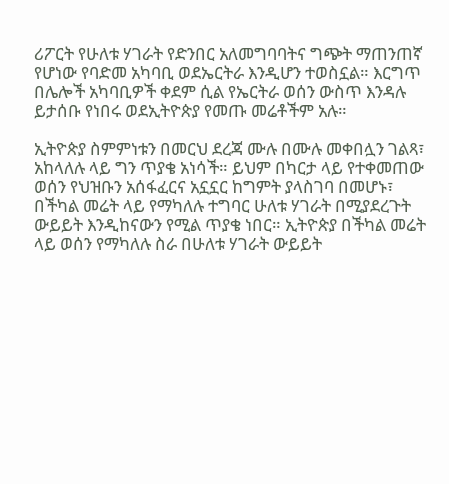ሪፖርት የሁለቱ ሃገራት የድንበር አለመግባባትና ግጭት ማጠንጠኛ የሆነው የባድመ አካባቢ ወደኤርትራ እንዲሆን ተወስኗል። እርግጥ በሌሎች አካባቢዎች ቀደም ሲል የኤርትራ ወሰን ውስጥ እንዳሉ ይታሰቡ የነበሩ ወደኢትዮጵያ የመጡ መሬቶችም አሉ።

ኢትዮጵያ ስምምነቱን በመርህ ደረጃ ሙሉ በሙሉ መቀበሏን ገልጻ፣ አከላለሉ ላይ ግን ጥያቄ አነሳች። ይህም በካርታ ላይ የተቀመጠው ወሰን የህዝቡን አሰፋፈርና አኗኗር ከግምት ያላስገባ በመሆኑ፣ በችካል መሬት ላይ የማካለሉ ተግባር ሁለቱ ሃገራት በሚያደረጉት ውይይት እንዲከናውን የሚል ጥያቄ ነበር። ኢትዮጵያ በችካል መሬት ላይ ወሰን የማካለሉ ስራ በሁለቱ ሃገራት ውይይት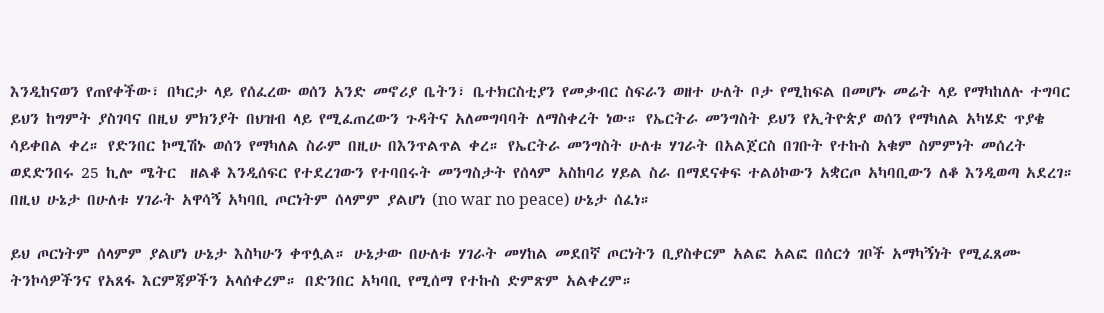እንዲከናወን የጠየቀችው፣ በካርታ ላይ የሰፈረው ወሰን አንድ መኖሪያ ቤትን፣ ቤተክርስቲያን የመቃብር ስፍራን ወዘተ ሁለት ቦታ የሚከፍል በመሆኑ መሬት ላይ የማካከለሉ ተግባር ይህን ከግምት ያስገባና በዚህ ምክንያት በህዝብ ላይ የሚፈጠረውን ጉዳትና አለመግባባት ለማስቀረት ነው። የኤርትራ መንግስት ይህን የኢትዮጵያ ወሰን የማካለል አካሄድ ጥያቄ ሳይቀበል ቀረ። የድንበር ኮሚሽኑ ወሰን የማካለል ስራም በዚሁ በእንጥልጥል ቀረ። የኤርትራ መንግስት ሁለቱ ሃገራት በአልጀርስ በገቡት የተኩስ አቁም ስምምነት መሰረት ወደድንበሩ 25 ኪሎ ሜትር  ዘልቆ እንዲሰፍር የተደረገውን የተባበሩት መንግስታት የሰላም አስከባሪ ሃይል ስራ በማደናቀፍ ተልዕኮውን አቋርጦ አካባቢውን ለቆ እንዲወጣ አደረገ። በዚህ ሁኔታ በሁለቱ ሃገራት አዋሳኝ አካባቢ ጦርነትም ሰላምም ያልሆነ (no war no peace) ሁኔታ ሰፈነ።

ይህ ጦርነትም ሰላምም ያልሆነ ሁኔታ እስካሁን ቀጥሏል። ሁኔታው በሁለቱ ሃገራት መሃከል መደበኛ ጦርነትን ቢያስቀርም አልፎ አልፎ በሰርጎ ገቦች አማካኝነት የሚፈጸሙ ትንኮሳዎችንና የአጸፋ እርምጃዎችን አላሰቀረም። በድንበር አካባቢ የሚሰማ የተኩስ ድምጽም አልቀረም።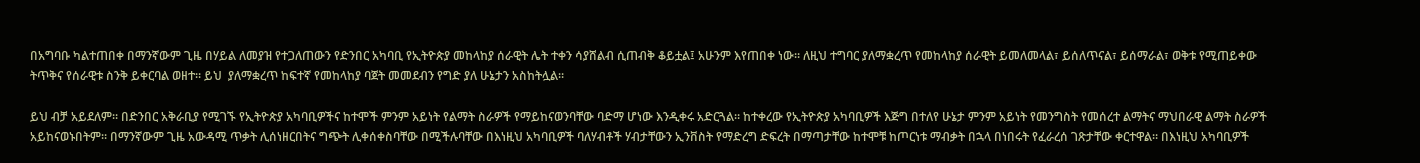በአግባቡ ካልተጠበቀ በማንኛውም ጊዜ በሃይል ለመያዝ የተጋለጠውን የድንበር አካባቢ የኢትዮጵያ መከላከያ ሰራዊት ሌት ተቀን ሳያሸልብ ሲጠብቅ ቆይቷል፤ አሁንም እየጠበቀ ነው። ለዚህ ተግባር ያለማቋረጥ የመከላከያ ሰራዊት ይመለመላል፣ ይሰለጥናል፣ ይሰማራል፣ ወቅቱ የሚጠይቀው ትጥቅና የሰራዊቱ ስንቅ ይቀርባል ወዘተ። ይህ  ያለማቋረጥ ከፍተኛ የመከላከያ ባጀት መመደብን የግድ ያለ ሁኔታን አስከትሏል።

ይህ ብቻ አይደለም። በድንበር አቅራቢያ የሚገኙ የኢትዮጵያ አካባቢዎችና ከተሞች ምንም አይነት የልማት ስራዎች የማይከናወንባቸው ባድማ ሆነው እንዲቀሩ አድርጓል። ከተቀረው የኢትዮጵያ አካባቢዎች እጅግ በተለየ ሁኔታ ምንም አይነት የመንግስት የመሰረተ ልማትና ማህበራዊ ልማት ስራዎች አይከናወኑበትም። በማንኛውም ጊዜ አውዳሚ ጥቃት ሊሰነዘርበትና ግጭት ሊቀሰቀስባቸው በሚችሉባቸው በእነዚህ አካባቢዎች ባለሃብቶች ሃብታቸውን ኢንቨስት የማድረግ ድፍረት በማጣታቸው ከተሞቹ ከጦርነቱ ማብቃት በኋላ በነበሩት የፈራረሰ ገጽታቸው ቀርተዋል። በእነዚህ አካባቢዎች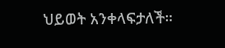ህይወት አንቀላፍታለች።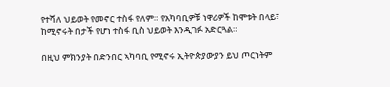የተሻለ ህይወት የመኖር ተስፋ የለም። የአካባቢዎቹ ነዋሪዎች ከሞቱት በላይ፣ ከሚኖሩት በታች የሆነ ተስፋ ቢስ ህይወት እንዲገፉ አድርጓል።

በዚህ ምክንያት በድንበር ኣካባቢ የሚኖሩ ኢትዮጵያውያን ይህ ጦርነትም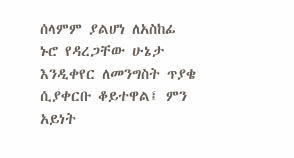ሰላምም ያልሆነ ለአስከፊ ኑሮ የዳረጋቸው ሁኔታ እንዲቀየር ለመንግስት ጥያቄ ሲያቀርቡ ቆይተዋል፤ ምን አይነት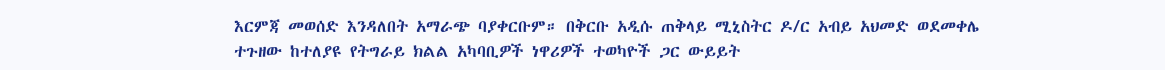እርምጃ መወሰድ እንዳለበት አማራጭ ባያቀርቡም። በቅርቡ አዲሱ ጠቅላይ ሚኒስትር ዶ/ር አብይ አህመድ ወደመቀሌ ተጉዘው ከተለያዩ የትግራይ ክልል አካባቢዎች ነዋሪዎች ተወካዮች ጋር ውይይት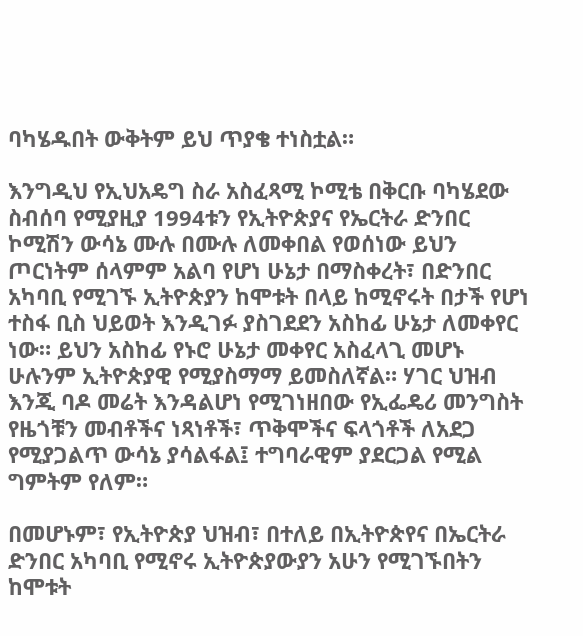ባካሄዱበት ውቅትም ይህ ጥያቄ ተነስቷል።

እንግዲህ የኢህአዴግ ስራ አስፈጻሚ ኮሚቴ በቅርቡ ባካሄደው ስብሰባ የሚያዚያ 1994ቱን የኢትዮጵያና የኤርትራ ድንበር ኮሚሽን ውሳኔ ሙሉ በሙሉ ለመቀበል የወሰነው ይህን ጦርነትም ሰላምም አልባ የሆነ ሁኔታ በማስቀረት፣ በድንበር አካባቢ የሚገኙ ኢትዮጵያን ከሞቱት በላይ ከሚኖሩት በታች የሆነ ተስፋ ቢስ ህይወት እንዲገፉ ያስገደደን አስከፊ ሁኔታ ለመቀየር ነው። ይህን አስከፊ የኑሮ ሁኔታ መቀየር አስፈላጊ መሆኑ ሁሉንም ኢትዮጵያዊ የሚያስማማ ይመስለኛል። ሃገር ህዝብ እንጂ ባዶ መሬት እንዳልሆነ የሚገነዘበው የኢፌዴሪ መንግስት የዜጎቹን መብቶችና ነጻነቶች፣ ጥቅሞችና ፍላጎቶች ለአደጋ የሚያጋልጥ ውሳኔ ያሳልፋል፤ ተግባራዊም ያደርጋል የሚል ግምትም የለም።

በመሆኑም፣ የኢትዮጵያ ህዝብ፣ በተለይ በኢትዮጵየና በኤርትራ ድንበር አካባቢ የሚኖሩ ኢትዮጵያውያን አሁን የሚገኙበትን ከሞቱት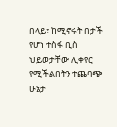በላይ፣ ከሚኖሩት በታች የሆነ ተስፋ ቢስ ህይወታቸው ሊቀየር የሚችልበትን ተጨባጭ ሁኔታ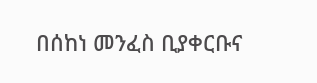በሰከነ መንፈስ ቢያቀርቡና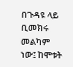በጉዳዩ ላይ ቢመክሩ መልካም ነው፤ ከሞቱት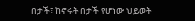በታች፣ ከኖሩት በታች የሆነው ህይወት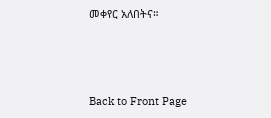መቀየር አለበትና።



Back to Front Page